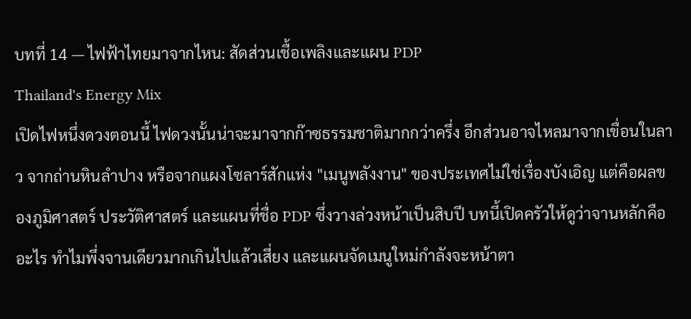บทที่ 14 — ไฟฟ้าไทยมาจากไหน: สัดส่วนเชื้อเพลิงและแผน PDP
Thailand's Energy Mix
เปิดไฟหนึ่งดวงตอนนี้ ไฟดวงนั้นน่าจะมาจากก๊าซธรรมชาติมากกว่าครึ่ง อีกส่วนอาจไหลมาจากเขื่อนในลาว จากถ่านหินลำปาง หรือจากแผงโซลาร์สักแห่ง "เมนูพลังงาน" ของประเทศไม่ใช่เรื่องบังเอิญ แต่คือผลของภูมิศาสตร์ ประวัติศาสตร์ และแผนที่ชื่อ PDP ซึ่งวางล่วงหน้าเป็นสิบปี บทนี้เปิดครัวให้ดูว่าจานหลักคืออะไร ทำไมพึ่งจานเดียวมากเกินไปแล้วเสี่ยง และแผนจัดเมนูใหม่กำลังจะหน้าตา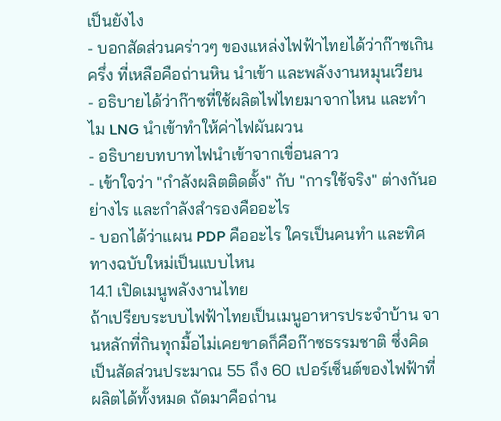เป็นยังไง
- บอกสัดส่วนคร่าวๆ ของแหล่งไฟฟ้าไทยได้ว่าก๊าซเกินครึ่ง ที่เหลือคือถ่านหิน นำเข้า และพลังงานหมุนเวียน
- อธิบายได้ว่าก๊าซที่ใช้ผลิตไฟไทยมาจากไหน และทำไม LNG นำเข้าทำให้ค่าไฟผันผวน
- อธิบายบทบาทไฟนำเข้าจากเขื่อนลาว
- เข้าใจว่า "กำลังผลิตติดตั้ง" กับ "การใช้จริง" ต่างกันอย่างไร และกำลังสำรองคืออะไร
- บอกได้ว่าแผน PDP คืออะไร ใครเป็นคนทำ และทิศทางฉบับใหม่เป็นแบบไหน
14.1 เปิดเมนูพลังงานไทย
ถ้าเปรียบระบบไฟฟ้าไทยเป็นเมนูอาหารประจำบ้าน จานหลักที่กินทุกมื้อไม่เคยขาดก็คือก๊าซธรรมชาติ ซึ่งคิดเป็นสัดส่วนประมาณ 55 ถึง 60 เปอร์เซ็นต์ของไฟฟ้าที่ผลิตได้ทั้งหมด ถัดมาคือถ่าน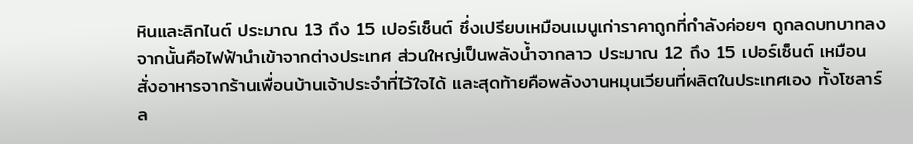หินและลิกไนต์ ประมาณ 13 ถึง 15 เปอร์เซ็นต์ ซึ่งเปรียบเหมือนเมนูเก่าราคาถูกที่กำลังค่อยๆ ถูกลดบทบาทลง จากนั้นคือไฟฟ้านำเข้าจากต่างประเทศ ส่วนใหญ่เป็นพลังน้ำจากลาว ประมาณ 12 ถึง 15 เปอร์เซ็นต์ เหมือนสั่งอาหารจากร้านเพื่อนบ้านเจ้าประจำที่ไว้ใจได้ และสุดท้ายคือพลังงานหมุนเวียนที่ผลิตในประเทศเอง ทั้งโซลาร์ ล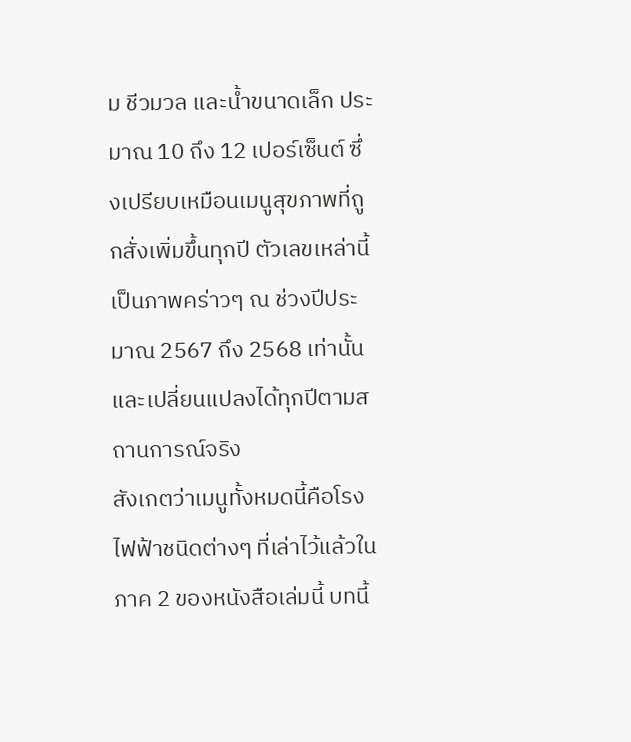ม ชีวมวล และน้ำขนาดเล็ก ประมาณ 10 ถึง 12 เปอร์เซ็นต์ ซึ่งเปรียบเหมือนเมนูสุขภาพที่ถูกสั่งเพิ่มขึ้นทุกปี ตัวเลขเหล่านี้เป็นภาพคร่าวๆ ณ ช่วงปีประมาณ 2567 ถึง 2568 เท่านั้น และเปลี่ยนแปลงได้ทุกปีตามสถานการณ์จริง
สังเกตว่าเมนูทั้งหมดนี้คือโรงไฟฟ้าชนิดต่างๆ ที่เล่าไว้แล้วในภาค 2 ของหนังสือเล่มนี้ บทนี้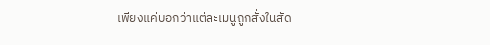เพียงแค่บอกว่าแต่ละเมนูถูกสั่งในสัด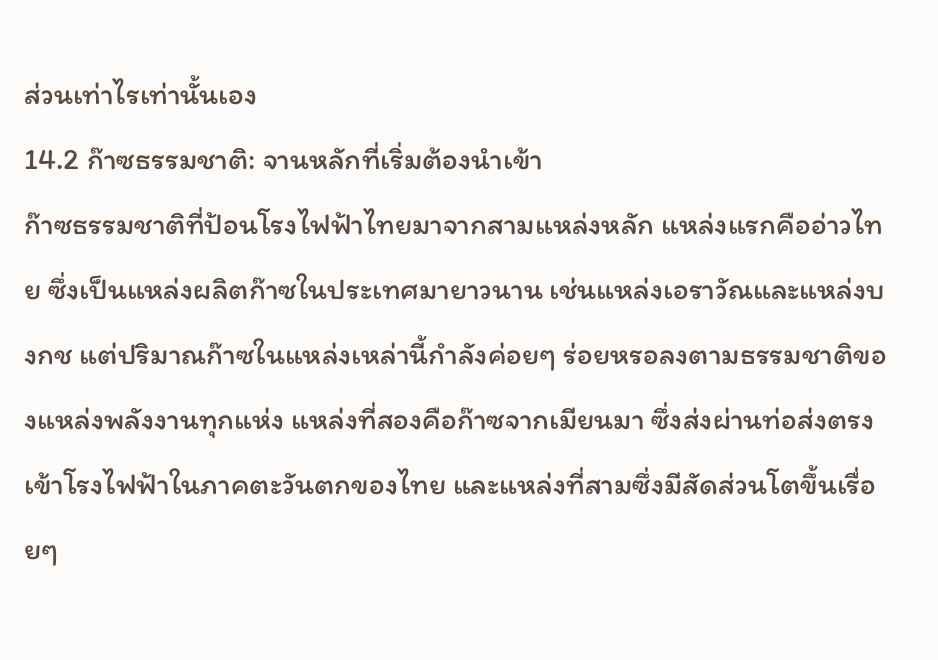ส่วนเท่าไรเท่านั้นเอง
14.2 ก๊าซธรรมชาติ: จานหลักที่เริ่มต้องนำเข้า
ก๊าซธรรมชาติที่ป้อนโรงไฟฟ้าไทยมาจากสามแหล่งหลัก แหล่งแรกคืออ่าวไทย ซึ่งเป็นแหล่งผลิตก๊าซในประเทศมายาวนาน เช่นแหล่งเอราวัณและแหล่งบงกช แต่ปริมาณก๊าซในแหล่งเหล่านี้กำลังค่อยๆ ร่อยหรอลงตามธรรมชาติของแหล่งพลังงานทุกแห่ง แหล่งที่สองคือก๊าซจากเมียนมา ซึ่งส่งผ่านท่อส่งตรงเข้าโรงไฟฟ้าในภาคตะวันตกของไทย และแหล่งที่สามซึ่งมีสัดส่วนโตขึ้นเรื่อยๆ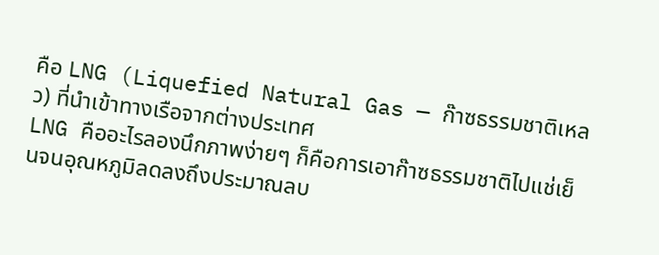คือ LNG (Liquefied Natural Gas — ก๊าซธรรมชาติเหลว) ที่นำเข้าทางเรือจากต่างประเทศ
LNG คืออะไรลองนึกภาพง่ายๆ ก็คือการเอาก๊าซธรรมชาติไปแช่เย็นจนอุณหภูมิลดลงถึงประมาณลบ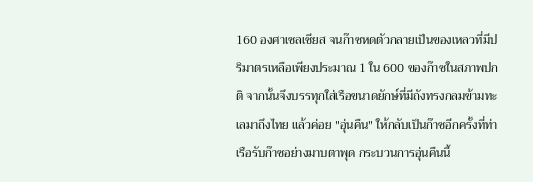160 องศาเซลเซียส จนก๊าซหดตัวกลายเป็นของเหลวที่มีปริมาตรเหลือเพียงประมาณ 1 ใน 600 ของก๊าซในสภาพปกติ จากนั้นจึงบรรทุกใส่เรือขนาดยักษ์ที่มีถังทรงกลมข้ามทะเลมาถึงไทย แล้วค่อย "อุ่นคืน" ให้กลับเป็นก๊าซอีกครั้งที่ท่าเรือรับก๊าซอย่างมาบตาพุด กระบวนการอุ่นคืนนี้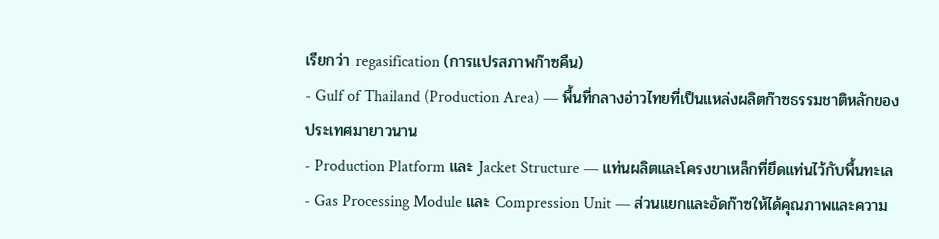เรียกว่า regasification (การแปรสภาพก๊าซคืน)
- Gulf of Thailand (Production Area) — พื้นที่กลางอ่าวไทยที่เป็นแหล่งผลิตก๊าซธรรมชาติหลักของประเทศมายาวนาน
- Production Platform และ Jacket Structure — แท่นผลิตและโครงขาเหล็กที่ยึดแท่นไว้กับพื้นทะเล
- Gas Processing Module และ Compression Unit — ส่วนแยกและอัดก๊าซให้ได้คุณภาพและความ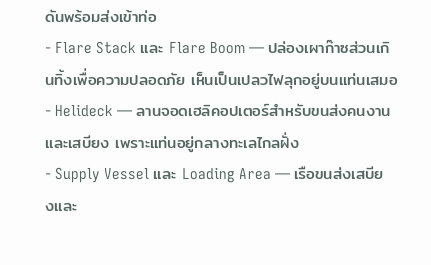ดันพร้อมส่งเข้าท่อ
- Flare Stack และ Flare Boom — ปล่องเผาก๊าซส่วนเกินทิ้งเพื่อความปลอดภัย เห็นเป็นเปลวไฟลุกอยู่บนแท่นเสมอ
- Helideck — ลานจอดเฮลิคอปเตอร์สำหรับขนส่งคนงานและเสบียง เพราะแท่นอยู่กลางทะเลไกลฝั่ง
- Supply Vessel และ Loading Area — เรือขนส่งเสบียงและ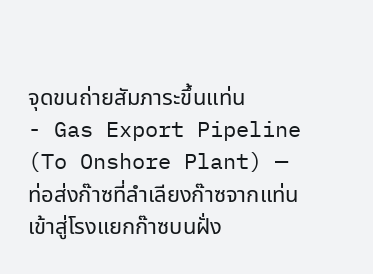จุดขนถ่ายสัมภาระขึ้นแท่น
- Gas Export Pipeline (To Onshore Plant) — ท่อส่งก๊าซที่ลำเลียงก๊าซจากแท่นเข้าสู่โรงแยกก๊าซบนฝั่ง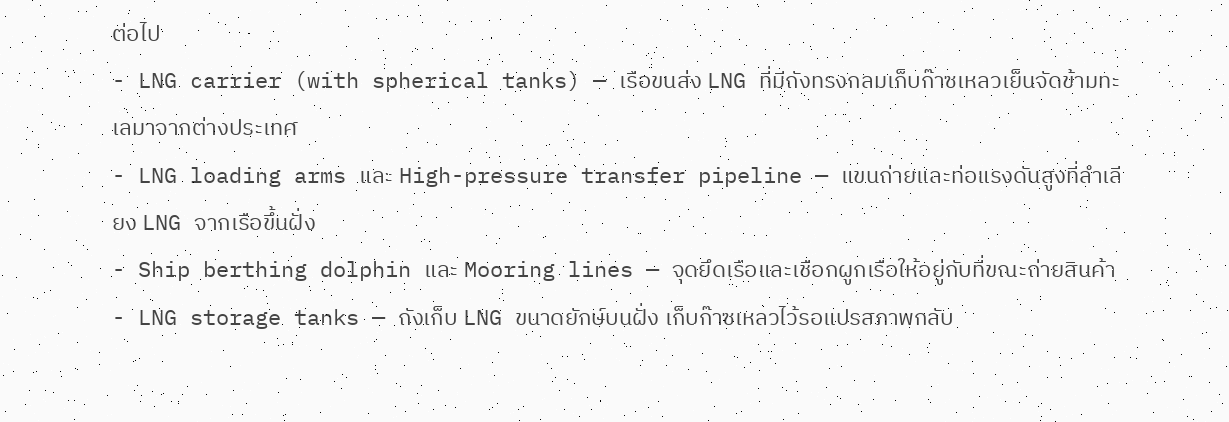ต่อไป
- LNG carrier (with spherical tanks) — เรือขนส่ง LNG ที่มีถังทรงกลมเก็บก๊าซเหลวเย็นจัดข้ามทะเลมาจากต่างประเทศ
- LNG loading arms และ High-pressure transfer pipeline — แขนถ่ายและท่อแรงดันสูงที่ลำเลียง LNG จากเรือขึ้นฝั่ง
- Ship berthing dolphin และ Mooring lines — จุดยึดเรือและเชือกผูกเรือให้อยู่กับที่ขณะถ่ายสินค้า
- LNG storage tanks — ถังเก็บ LNG ขนาดยักษ์บนฝั่ง เก็บก๊าซเหลวไว้รอแปรสภาพกลับ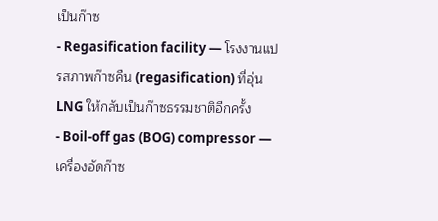เป็นก๊าซ
- Regasification facility — โรงงานแปรสภาพก๊าซคืน (regasification) ที่อุ่น LNG ให้กลับเป็นก๊าซธรรมชาติอีกครั้ง
- Boil-off gas (BOG) compressor — เครื่องอัดก๊าซ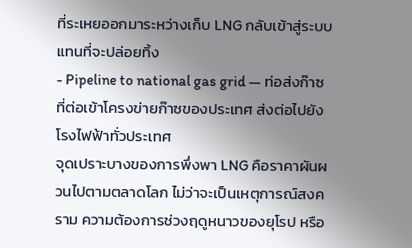ที่ระเหยออกมาระหว่างเก็บ LNG กลับเข้าสู่ระบบแทนที่จะปล่อยทิ้ง
- Pipeline to national gas grid — ท่อส่งก๊าซที่ต่อเข้าโครงข่ายก๊าซของประเทศ ส่งต่อไปยังโรงไฟฟ้าทั่วประเทศ
จุดเปราะบางของการพึ่งพา LNG คือราคาผันผวนไปตามตลาดโลก ไม่ว่าจะเป็นเหตุการณ์สงคราม ความต้องการช่วงฤดูหนาวของยุโรป หรือ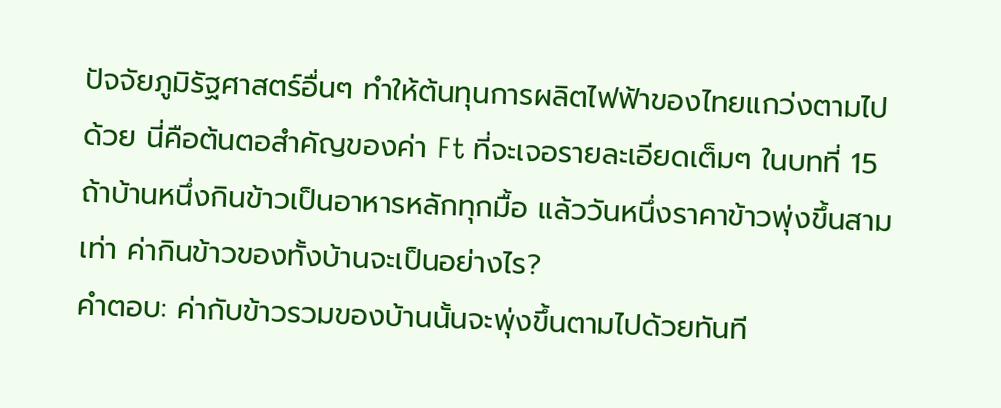ปัจจัยภูมิรัฐศาสตร์อื่นๆ ทำให้ต้นทุนการผลิตไฟฟ้าของไทยแกว่งตามไปด้วย นี่คือต้นตอสำคัญของค่า Ft ที่จะเจอรายละเอียดเต็มๆ ในบทที่ 15
ถ้าบ้านหนึ่งกินข้าวเป็นอาหารหลักทุกมื้อ แล้ววันหนึ่งราคาข้าวพุ่งขึ้นสามเท่า ค่ากินข้าวของทั้งบ้านจะเป็นอย่างไร?
คำตอบ: ค่ากับข้าวรวมของบ้านนั้นจะพุ่งขึ้นตามไปด้วยทันที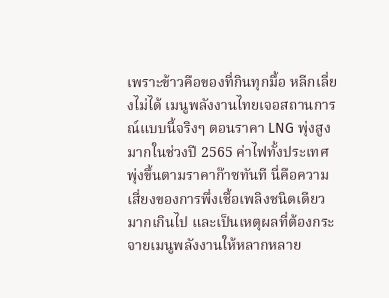เพราะข้าวคือของที่กินทุกมื้อ หลีกเลี่ยงไม่ได้ เมนูพลังงานไทยเจอสถานการณ์แบบนี้จริงๆ ตอนราคา LNG พุ่งสูงมากในช่วงปี 2565 ค่าไฟทั้งประเทศพุ่งขึ้นตามราคาก๊าซทันที นี่คือความเสี่ยงของการพึ่งเชื้อเพลิงชนิดเดียวมากเกินไป และเป็นเหตุผลที่ต้องกระจายเมนูพลังงานให้หลากหลาย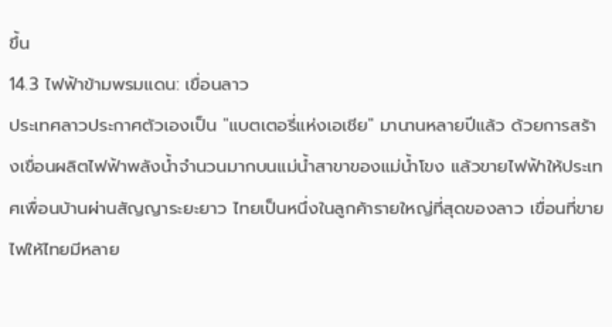ขึ้น
14.3 ไฟฟ้าข้ามพรมแดน: เขื่อนลาว
ประเทศลาวประกาศตัวเองเป็น "แบตเตอรี่แห่งเอเชีย" มานานหลายปีแล้ว ด้วยการสร้างเขื่อนผลิตไฟฟ้าพลังน้ำจำนวนมากบนแม่น้ำสาขาของแม่น้ำโขง แล้วขายไฟฟ้าให้ประเทศเพื่อนบ้านผ่านสัญญาระยะยาว ไทยเป็นหนึ่งในลูกค้ารายใหญ่ที่สุดของลาว เขื่อนที่ขายไฟให้ไทยมีหลาย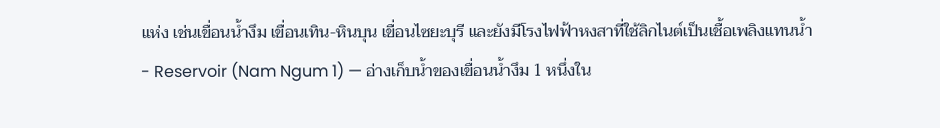แห่ง เช่นเขื่อนน้ำงึม เขื่อนเทิน-หินบุน เขื่อนไซยะบุรี และยังมีโรงไฟฟ้าหงสาที่ใช้ลิกไนต์เป็นเชื้อเพลิงแทนน้ำ
- Reservoir (Nam Ngum 1) — อ่างเก็บน้ำของเขื่อนน้ำงึม 1 หนึ่งใน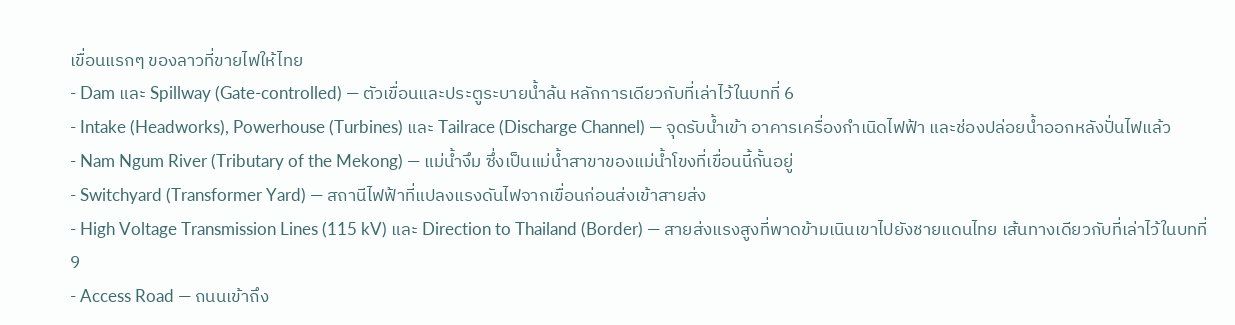เขื่อนแรกๆ ของลาวที่ขายไฟให้ไทย
- Dam และ Spillway (Gate-controlled) — ตัวเขื่อนและประตูระบายน้ำล้น หลักการเดียวกับที่เล่าไว้ในบทที่ 6
- Intake (Headworks), Powerhouse (Turbines) และ Tailrace (Discharge Channel) — จุดรับน้ำเข้า อาคารเครื่องกำเนิดไฟฟ้า และช่องปล่อยน้ำออกหลังปั่นไฟแล้ว
- Nam Ngum River (Tributary of the Mekong) — แม่น้ำงึม ซึ่งเป็นแม่น้ำสาขาของแม่น้ำโขงที่เขื่อนนี้กั้นอยู่
- Switchyard (Transformer Yard) — สถานีไฟฟ้าที่แปลงแรงดันไฟจากเขื่อนก่อนส่งเข้าสายส่ง
- High Voltage Transmission Lines (115 kV) และ Direction to Thailand (Border) — สายส่งแรงสูงที่พาดข้ามเนินเขาไปยังชายแดนไทย เส้นทางเดียวกับที่เล่าไว้ในบทที่ 9
- Access Road — ถนนเข้าถึง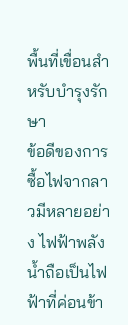พื้นที่เขื่อนสำหรับบำรุงรักษา
ข้อดีของการซื้อไฟจากลาวมีหลายอย่าง ไฟฟ้าพลังน้ำถือเป็นไฟฟ้าที่ค่อนข้า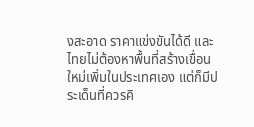งสะอาด ราคาแข่งขันได้ดี และไทยไม่ต้องหาพื้นที่สร้างเขื่อนใหม่เพิ่มในประเทศเอง แต่ก็มีประเด็นที่ควรคิ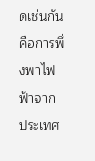ดเช่นกัน คือการพึ่งพาไฟฟ้าจากประเทศ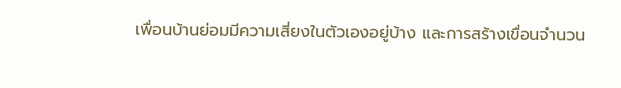เพื่อนบ้านย่อมมีความเสี่ยงในตัวเองอยู่บ้าง และการสร้างเขื่อนจำนวน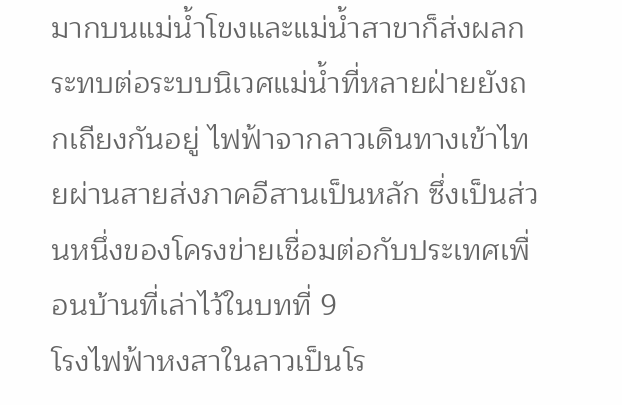มากบนแม่น้ำโขงและแม่น้ำสาขาก็ส่งผลกระทบต่อระบบนิเวศแม่น้ำที่หลายฝ่ายยังถกเถียงกันอยู่ ไฟฟ้าจากลาวเดินทางเข้าไทยผ่านสายส่งภาคอีสานเป็นหลัก ซึ่งเป็นส่วนหนึ่งของโครงข่ายเชื่อมต่อกับประเทศเพื่อนบ้านที่เล่าไว้ในบทที่ 9
โรงไฟฟ้าหงสาในลาวเป็นโร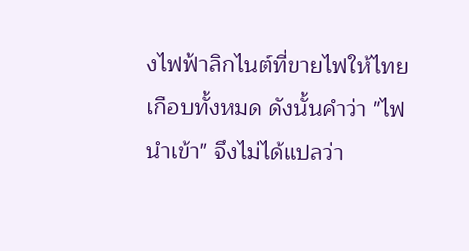งไฟฟ้าลิกไนต์ที่ขายไฟให้ไทยเกือบทั้งหมด ดังนั้นคำว่า "ไฟนำเข้า" จึงไม่ได้แปลว่า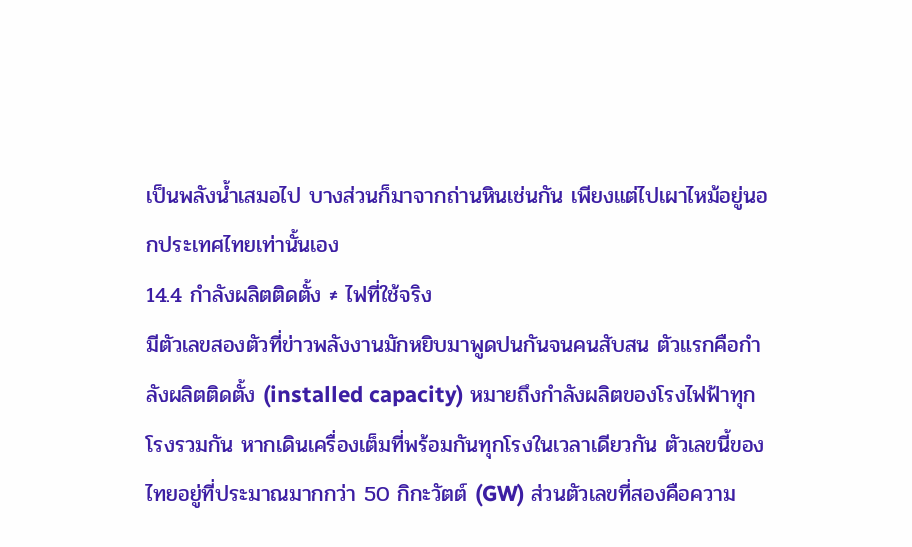เป็นพลังน้ำเสมอไป บางส่วนก็มาจากถ่านหินเช่นกัน เพียงแต่ไปเผาไหม้อยู่นอกประเทศไทยเท่านั้นเอง
14.4 กำลังผลิตติดตั้ง ≠ ไฟที่ใช้จริง
มีตัวเลขสองตัวที่ข่าวพลังงานมักหยิบมาพูดปนกันจนคนสับสน ตัวแรกคือกำลังผลิตติดตั้ง (installed capacity) หมายถึงกำลังผลิตของโรงไฟฟ้าทุกโรงรวมกัน หากเดินเครื่องเต็มที่พร้อมกันทุกโรงในเวลาเดียวกัน ตัวเลขนี้ของไทยอยู่ที่ประมาณมากกว่า 50 กิกะวัตต์ (GW) ส่วนตัวเลขที่สองคือความ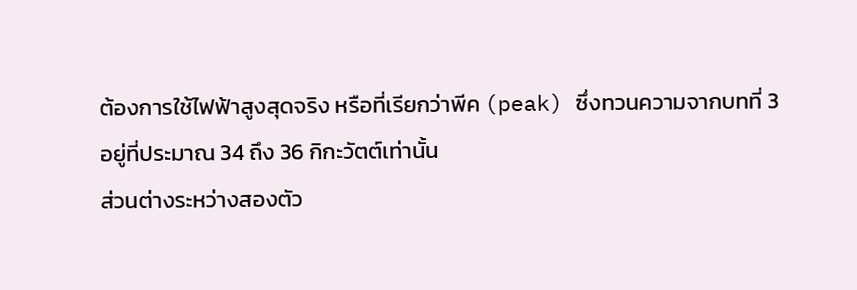ต้องการใช้ไฟฟ้าสูงสุดจริง หรือที่เรียกว่าพีค (peak) ซึ่งทวนความจากบทที่ 3 อยู่ที่ประมาณ 34 ถึง 36 กิกะวัตต์เท่านั้น
ส่วนต่างระหว่างสองตัว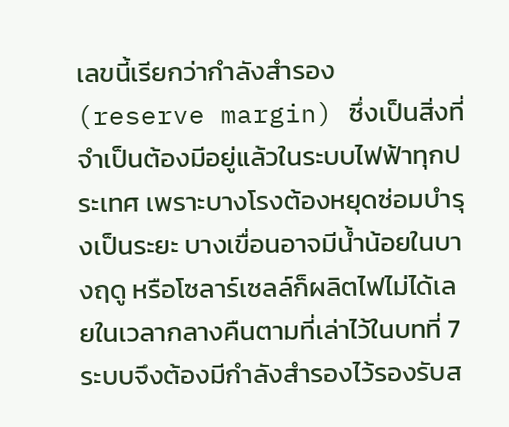เลขนี้เรียกว่ากำลังสำรอง (reserve margin) ซึ่งเป็นสิ่งที่จำเป็นต้องมีอยู่แล้วในระบบไฟฟ้าทุกประเทศ เพราะบางโรงต้องหยุดซ่อมบำรุงเป็นระยะ บางเขื่อนอาจมีน้ำน้อยในบางฤดู หรือโซลาร์เซลล์ก็ผลิตไฟไม่ได้เลยในเวลากลางคืนตามที่เล่าไว้ในบทที่ 7 ระบบจึงต้องมีกำลังสำรองไว้รองรับส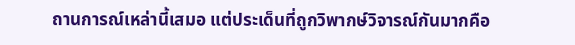ถานการณ์เหล่านี้เสมอ แต่ประเด็นที่ถูกวิพากษ์วิจารณ์กันมากคือ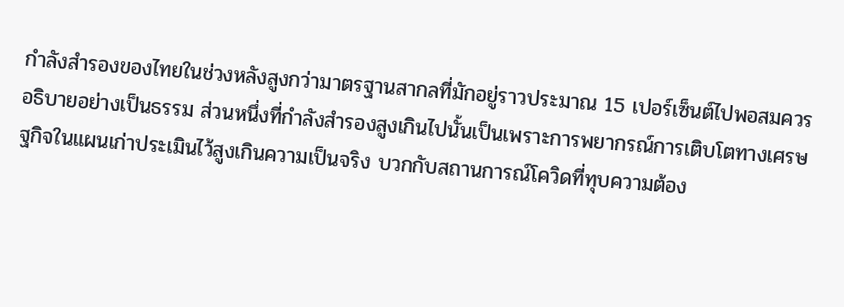กำลังสำรองของไทยในช่วงหลังสูงกว่ามาตรฐานสากลที่มักอยู่ราวประมาณ 15 เปอร์เซ็นต์ไปพอสมควร
อธิบายอย่างเป็นธรรม ส่วนหนึ่งที่กำลังสำรองสูงเกินไปนั้นเป็นเพราะการพยากรณ์การเติบโตทางเศรษฐกิจในแผนเก่าประเมินไว้สูงเกินความเป็นจริง บวกกับสถานการณ์โควิดที่ทุบความต้อง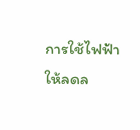การใช้ไฟฟ้าให้ลดล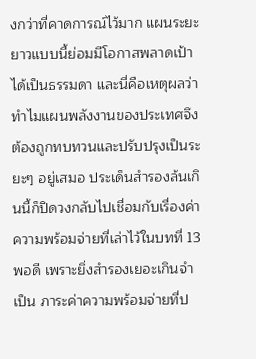งกว่าที่คาดการณ์ไว้มาก แผนระยะยาวแบบนี้ย่อมมีโอกาสพลาดเป้าได้เป็นธรรมดา และนี่คือเหตุผลว่าทำไมแผนพลังงานของประเทศจึงต้องถูกทบทวนและปรับปรุงเป็นระยะๆ อยู่เสมอ ประเด็นสำรองล้นเกินนี้ก็ปิดวงกลับไปเชื่อมกับเรื่องค่าความพร้อมจ่ายที่เล่าไว้ในบทที่ 13 พอดี เพราะยิ่งสำรองเยอะเกินจำเป็น ภาระค่าความพร้อมจ่ายที่ป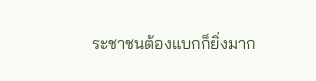ระชาชนต้องแบกก็ยิ่งมาก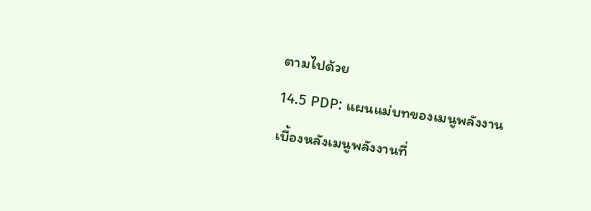ตามไปด้วย
14.5 PDP: แผนแม่บทของเมนูพลังงาน
เบื้องหลังเมนูพลังงานที่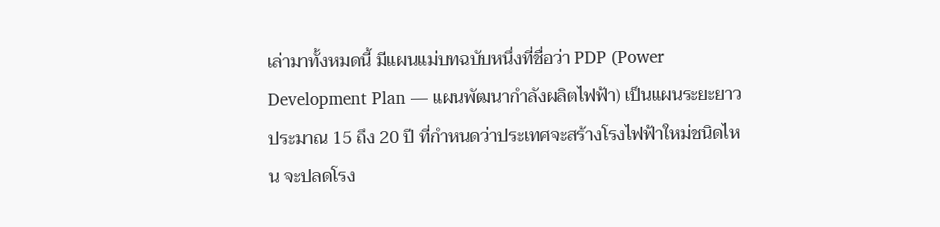เล่ามาทั้งหมดนี้ มีแผนแม่บทฉบับหนึ่งที่ชื่อว่า PDP (Power Development Plan — แผนพัฒนากำลังผลิตไฟฟ้า) เป็นแผนระยะยาวประมาณ 15 ถึง 20 ปี ที่กำหนดว่าประเทศจะสร้างโรงไฟฟ้าใหม่ชนิดไหน จะปลดโรง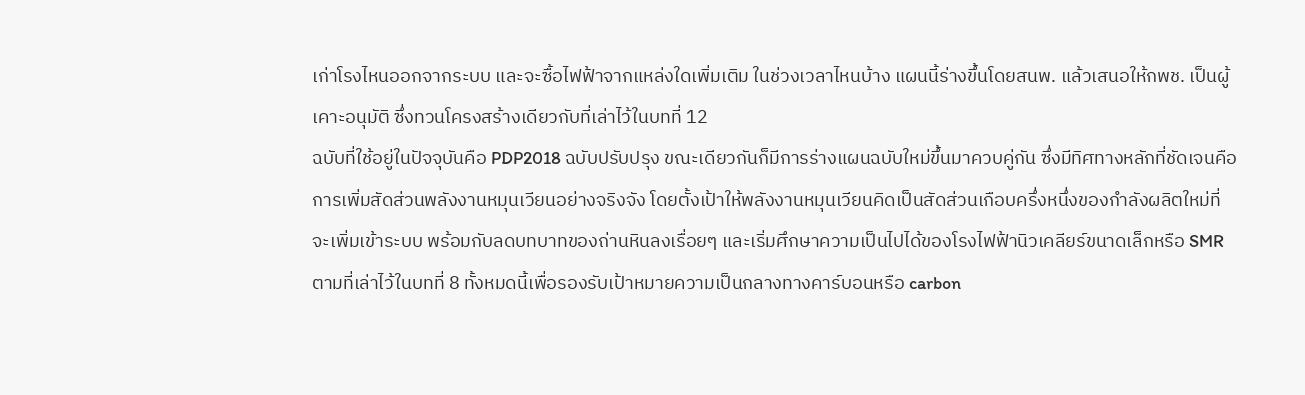เก่าโรงไหนออกจากระบบ และจะซื้อไฟฟ้าจากแหล่งใดเพิ่มเติม ในช่วงเวลาไหนบ้าง แผนนี้ร่างขึ้นโดยสนพ. แล้วเสนอให้กพช. เป็นผู้เคาะอนุมัติ ซึ่งทวนโครงสร้างเดียวกับที่เล่าไว้ในบทที่ 12
ฉบับที่ใช้อยู่ในปัจจุบันคือ PDP2018 ฉบับปรับปรุง ขณะเดียวกันก็มีการร่างแผนฉบับใหม่ขึ้นมาควบคู่กัน ซึ่งมีทิศทางหลักที่ชัดเจนคือ การเพิ่มสัดส่วนพลังงานหมุนเวียนอย่างจริงจัง โดยตั้งเป้าให้พลังงานหมุนเวียนคิดเป็นสัดส่วนเกือบครึ่งหนึ่งของกำลังผลิตใหม่ที่จะเพิ่มเข้าระบบ พร้อมกับลดบทบาทของถ่านหินลงเรื่อยๆ และเริ่มศึกษาความเป็นไปได้ของโรงไฟฟ้านิวเคลียร์ขนาดเล็กหรือ SMR ตามที่เล่าไว้ในบทที่ 8 ทั้งหมดนี้เพื่อรองรับเป้าหมายความเป็นกลางทางคาร์บอนหรือ carbon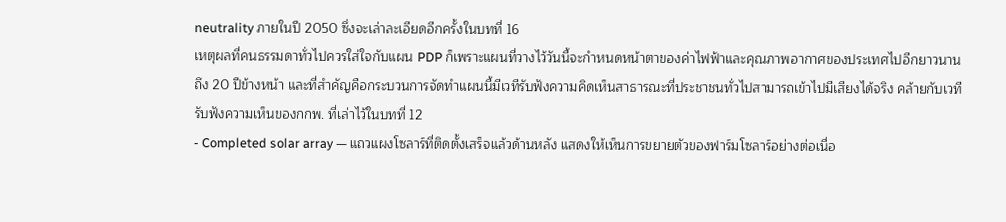neutrality ภายในปี 2050 ซึ่งจะเล่าละเอียดอีกครั้งในบทที่ 16
เหตุผลที่คนธรรมดาทั่วไปควรใส่ใจกับแผน PDP ก็เพราะแผนที่วางไว้วันนี้จะกำหนดหน้าตาของค่าไฟฟ้าและคุณภาพอากาศของประเทศไปอีกยาวนานถึง 20 ปีข้างหน้า และที่สำคัญคือกระบวนการจัดทำแผนนี้มีเวทีรับฟังความคิดเห็นสาธารณะที่ประชาชนทั่วไปสามารถเข้าไปมีเสียงได้จริง คล้ายกับเวทีรับฟังความเห็นของกกพ. ที่เล่าไว้ในบทที่ 12
- Completed solar array — แถวแผงโซลาร์ที่ติดตั้งเสร็จแล้วด้านหลัง แสดงให้เห็นการขยายตัวของฟาร์มโซลาร์อย่างต่อเนื่อ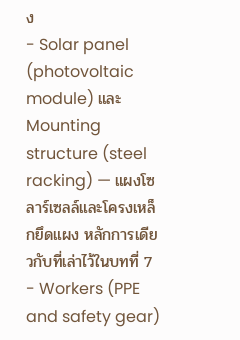ง
- Solar panel (photovoltaic module) และ Mounting structure (steel racking) — แผงโซลาร์เซลล์และโครงเหล็กยึดแผง หลักการเดียวกับที่เล่าไว้ในบทที่ 7
- Workers (PPE and safety gear)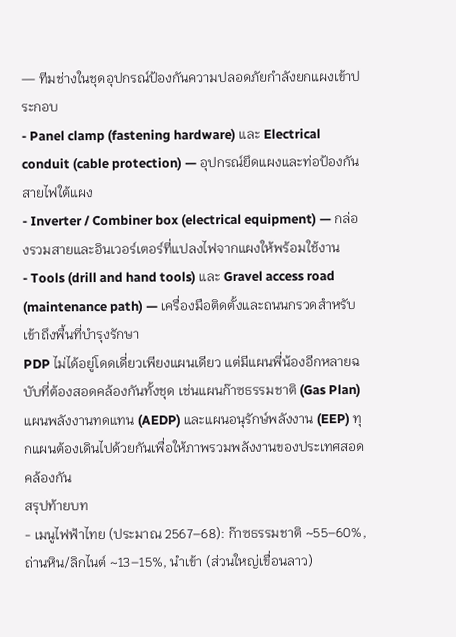— ทีมช่างในชุดอุปกรณ์ป้องกันความปลอดภัยกำลังยกแผงเข้าประกอบ
- Panel clamp (fastening hardware) และ Electrical conduit (cable protection) — อุปกรณ์ยึดแผงและท่อป้องกันสายไฟใต้แผง
- Inverter / Combiner box (electrical equipment) — กล่องรวมสายและอินเวอร์เตอร์ที่แปลงไฟจากแผงให้พร้อมใช้งาน
- Tools (drill and hand tools) และ Gravel access road (maintenance path) — เครื่องมือติดตั้งและถนนกรวดสำหรับเข้าถึงพื้นที่บำรุงรักษา
PDP ไม่ได้อยู่โดดเดี่ยวเพียงแผนเดียว แต่มีแผนพี่น้องอีกหลายฉบับที่ต้องสอดคล้องกันทั้งชุด เช่นแผนก๊าซธรรมชาติ (Gas Plan) แผนพลังงานทดแทน (AEDP) และแผนอนุรักษ์พลังงาน (EEP) ทุกแผนต้องเดินไปด้วยกันเพื่อให้ภาพรวมพลังงานของประเทศสอดคล้องกัน
สรุปท้ายบท
- เมนูไฟฟ้าไทย (ประมาณ 2567–68): ก๊าซธรรมชาติ ~55–60%, ถ่านหิน/ลิกไนต์ ~13–15%, นำเข้า (ส่วนใหญ่เขื่อนลาว)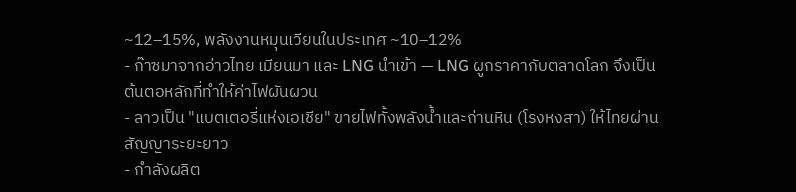~12–15%, พลังงานหมุนเวียนในประเทศ ~10–12%
- ก๊าซมาจากอ่าวไทย เมียนมา และ LNG นำเข้า — LNG ผูกราคากับตลาดโลก จึงเป็นต้นตอหลักที่ทำให้ค่าไฟผันผวน
- ลาวเป็น "แบตเตอรี่แห่งเอเชีย" ขายไฟทั้งพลังน้ำและถ่านหิน (โรงหงสา) ให้ไทยผ่านสัญญาระยะยาว
- กำลังผลิต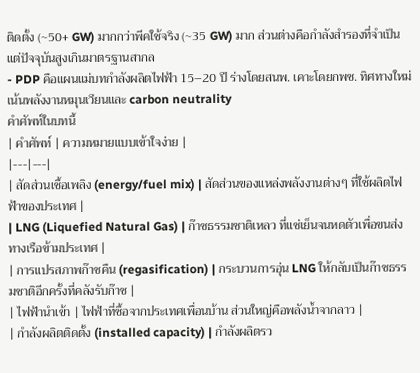ติดตั้ง (~50+ GW) มากกว่าพีคใช้จริง (~35 GW) มาก ส่วนต่างคือกำลังสำรองที่จำเป็นแต่ปัจจุบันสูงเกินมาตรฐานสากล
- PDP คือแผนแม่บทกำลังผลิตไฟฟ้า 15–20 ปี ร่างโดยสนพ. เคาะโดยกพช. ทิศทางใหม่เน้นพลังงานหมุนเวียนและ carbon neutrality
คำศัพท์ในบทนี้
| คำศัพท์ | ความหมายแบบเข้าใจง่าย |
|---|---|
| สัดส่วนเชื้อเพลิง (energy/fuel mix) | สัดส่วนของแหล่งพลังงานต่างๆ ที่ใช้ผลิตไฟฟ้าของประเทศ |
| LNG (Liquefied Natural Gas) | ก๊าซธรรมชาติเหลว ที่แช่เย็นจนหดตัวเพื่อขนส่งทางเรือข้ามประเทศ |
| การแปรสภาพก๊าซคืน (regasification) | กระบวนการอุ่น LNG ให้กลับเป็นก๊าซธรรมชาติอีกครั้งที่คลังรับก๊าซ |
| ไฟฟ้านำเข้า | ไฟฟ้าที่ซื้อจากประเทศเพื่อนบ้าน ส่วนใหญ่คือพลังน้ำจากลาว |
| กำลังผลิตติดตั้ง (installed capacity) | กำลังผลิตรว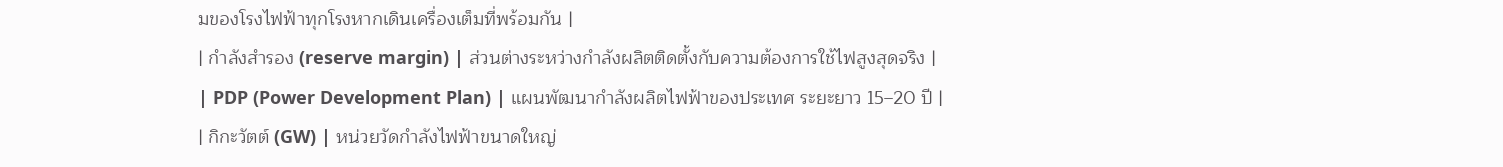มของโรงไฟฟ้าทุกโรงหากเดินเครื่องเต็มที่พร้อมกัน |
| กำลังสำรอง (reserve margin) | ส่วนต่างระหว่างกำลังผลิตติดตั้งกับความต้องการใช้ไฟสูงสุดจริง |
| PDP (Power Development Plan) | แผนพัฒนากำลังผลิตไฟฟ้าของประเทศ ระยะยาว 15–20 ปี |
| กิกะวัตต์ (GW) | หน่วยวัดกำลังไฟฟ้าขนาดใหญ่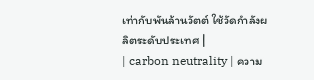เท่ากับพันล้านวัตต์ ใช้วัดกำลังผลิตระดับประเทศ |
| carbon neutrality | ความ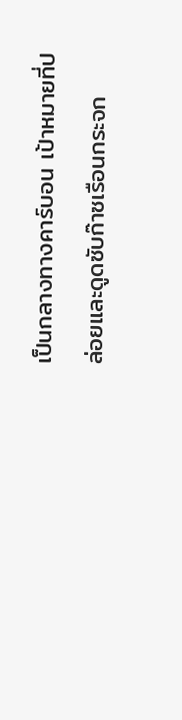เป็นกลางทางคาร์บอน เป้าหมายที่ปล่อยและดูดซับก๊าซเรือนกระจก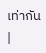เท่ากัน |